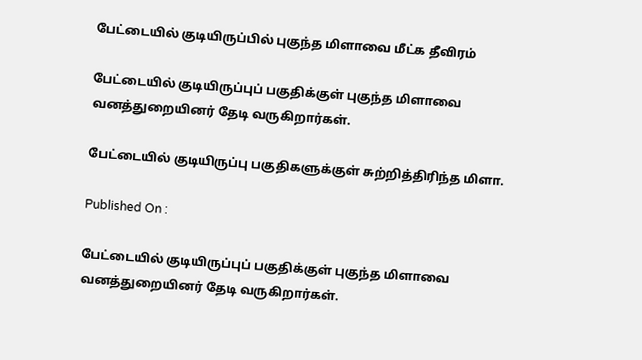பேட்டையில் குடியிருப்பில் புகுந்த மிளாவை மீட்க தீவிரம்

பேட்டையில் குடியிருப்புப் பகுதிக்குள் புகுந்த மிளாவை வனத்துறையினர் தேடி வருகிறார்கள்.

பேட்டையில் குடியிருப்பு பகுதிகளுக்குள் சுற்றித்திரிந்த மிளா.

Published On :

பேட்டையில் குடியிருப்புப் பகுதிக்குள் புகுந்த மிளாவை வனத்துறையினர் தேடி வருகிறார்கள்.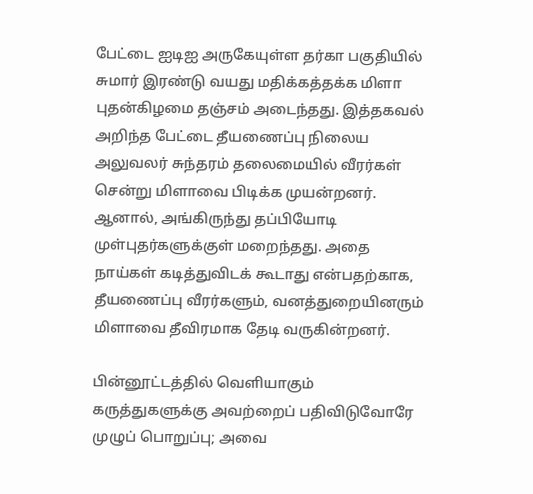பேட்டை ஐடிஐ அருகேயுள்ள தர்கா பகுதியில் சுமார் இரண்டு வயது மதிக்கத்தக்க மிளா புதன்கிழமை தஞ்சம் அடைந்தது. இத்தகவல் அறிந்த பேட்டை தீயணைப்பு நிலைய அலுவலர் சுந்தரம் தலைமையில் வீரர்கள் சென்று மிளாவை பிடிக்க முயன்றனர். ஆனால், அங்கிருந்து தப்பியோடி முள்புதர்களுக்குள் மறைந்தது. அதை நாய்கள் கடித்துவிடக் கூடாது என்பதற்காக, தீயணைப்பு வீரர்களும், வனத்துறையினரும் மிளாவை தீவிரமாக தேடி வருகின்றனர்.

பின்னூட்டத்தில் வெளியாகும் கருத்துகளுக்கு அவற்றைப் பதிவிடுவோரே முழுப் பொறுப்பு; அவை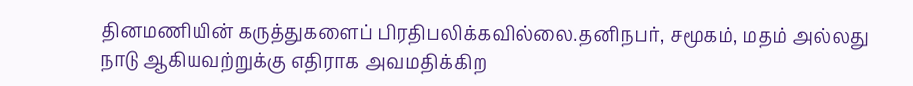தினமணியின் கருத்துகளைப் பிரதிபலிக்கவில்லை.தனிநபர், சமூகம், மதம் அல்லது நாடு ஆகியவற்றுக்கு எதிராக அவமதிக்கிற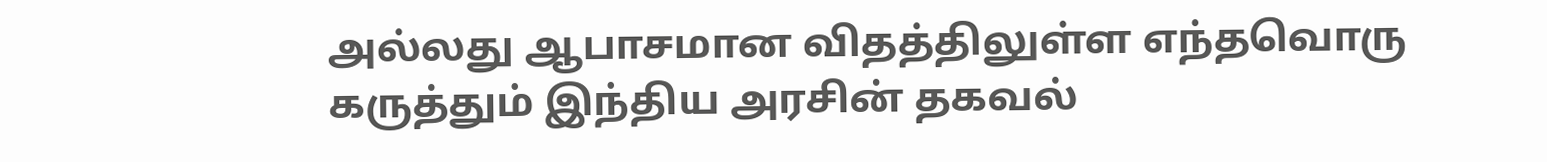அல்லது ஆபாசமான விதத்திலுள்ள எந்தவொரு கருத்தும் இந்திய அரசின் தகவல்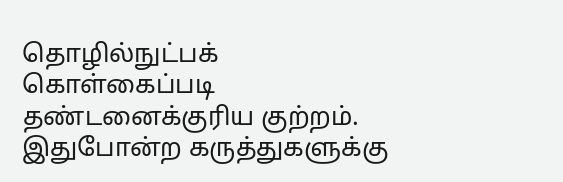தொழில்நுட்பக் கொள்கைப்படி தண்டனைக்குரிய குற்றம். இதுபோன்ற கருத்துகளுக்கு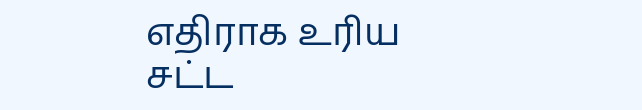எதிராக உரிய சட்ட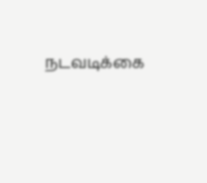நடவடிக்கை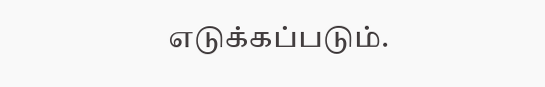எடுக்கப்படும்.